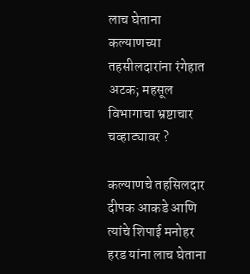लाच घेताना कल्याणच्या तहसीलदारांना रंगेहात अटक; महसूल विभागाचा भ्रष्टाचार चव्हाट्यावर ?

कल्याणचे तहसिलदार दीपक आकडे आणि त्यांचे शिपाई मनोहर हरड यांना लाच घेताना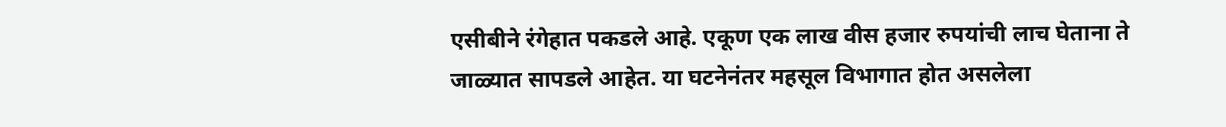एसीबीने रंगेहात पकडले आहे. एकूण एक लाख वीस हजार रुपयांची लाच घेताना ते जाळ्यात सापडले आहेत. या घटनेनंतर महसूल विभागात होत असलेला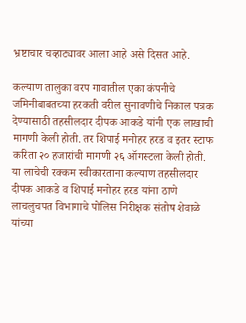भ्रष्टाचार चव्हाट्यावर आला आहे असे दिसत आहे.

कल्याण तालुका वरप गावातील एका कंपनीचे जमिनीबाबतच्या हरकती वरील सुनावणीचे निकाल पत्रक देण्यासाठी तहसीलदार दीपक आकडे यांनी एक लाखाची मागणी केली होती. तर शिपाई मनोहर हरड व इतर स्टाफ करिता २० हजारांची मागणी २६ ऑगस्टला केली होती. या लाचेची रक्कम स्वीकारताना कल्याण तहसीलदार दीपक आकडे व शिपाई मनोहर हरड यांना ठाणे लाचलुचपत विभागाचे पोलिस निरीक्षक संतोष शेवाळे यांच्या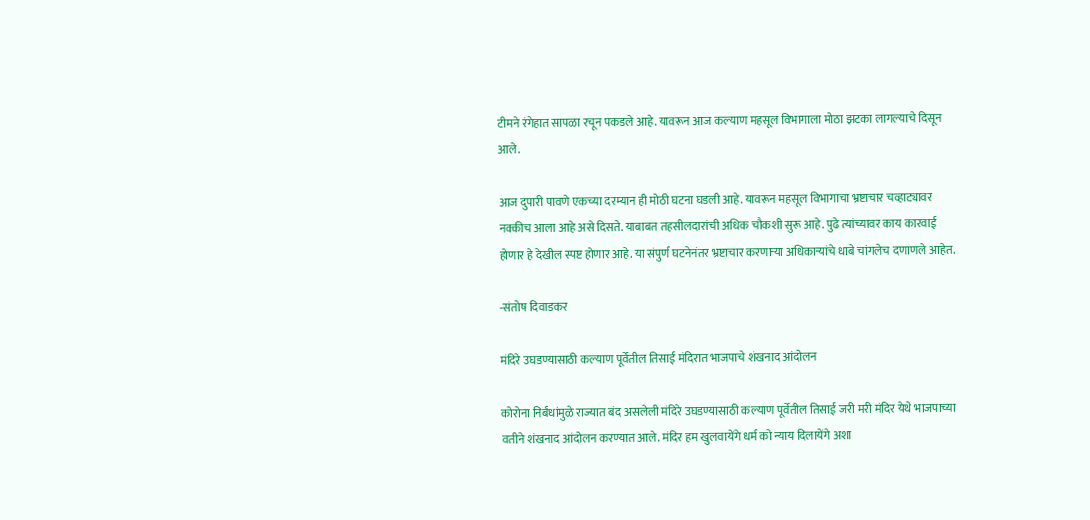टीमने रंगेहात सापळा रचून पकडले आहे. यावरून आज कल्याण महसूल विभागाला मोठा झटका लागल्याचे दिसून आले.

आज दुपारी पावणे एकच्या दरम्यान ही मोठी घटना घडली आहे. यावरून महसूल विभागाचा भ्रष्टाचार चव्हाट्यावर नक्कीच आला आहे असे दिसते. याबाबत तहसीलदारांची अधिक चौकशी सुरू आहे. पुढे त्यांच्यावर काय कारवाई होणार हे देखील स्पष्ट होणार आहे. या संपुर्ण घटनेनंतर भ्रष्टाचार करणाऱ्या अधिकाऱ्यांचे धाबे चांगलेच दणाणले आहेत.

-संतोष दिवाडकर

मंदिरे उघडण्यासाठी कल्याण पूर्वेतील तिसाई मंदिरात भाजपाचे शंखनाद आंदोलन

कोरोना निर्बंधांमुळे राज्यात बंद असलेली मंदिरे उघडण्यासाठी कल्याण पूर्वेतील तिसाई जरी मरी मंदिर येथे भाजपाच्या वतीने शंखनाद आंदोलन करण्यात आले. मंदिर हम खुलवायेंगे धर्म को न्याय दिलायेंगे अशा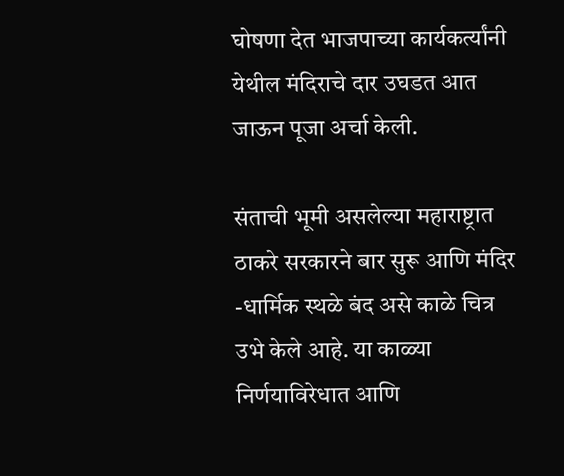घोषणा देत भाजपाच्या कार्यकर्त्यांनी येथील मंदिराचे दार उघडत आत जाऊन पूजा अर्चा केली.

संताची भूमी असलेल्या महाराष्ट्रात ठाकरे सरकारने बार सुरू आणि मंदिर -धार्मिक स्थळे बंद असे काळे चित्र उभे केले आहे. या काळ्या निर्णयाविरेधात आणि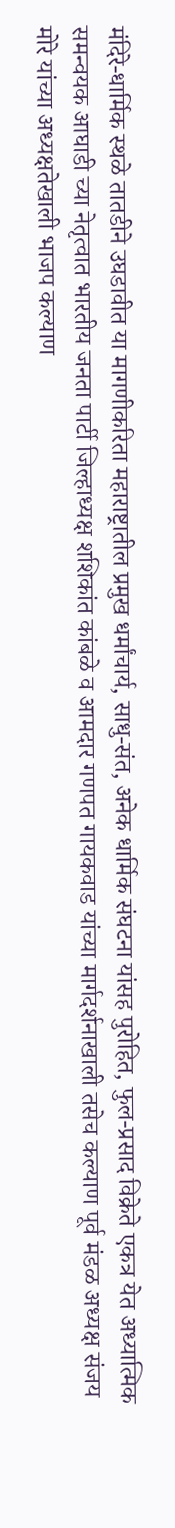मंदिरे-धार्मिक स्थळे तातडीने उघडावीत या मागणीकरिता महाराष्ट्रातील प्रमुख धर्मांचार्य, साधु-संत, अनेक धार्मिक संघटना यांसह पुरोहित, फुल-प्रसाद विक्रेते एकत्र येत अध्यात्मिक समन्वयक आघाडी च्या नेतृत्वात भारतीय जनता पार्टी जिल्हाध्यक्ष शशिकांत कांबळे व आमदार गणपत गायकवाड यांच्या मार्गदर्शनाखाली तसेच कल्याण पूर्व मंडळ अध्यक्ष संजय मोरे यांच्या अध्यक्षतेखाली भाजप कल्याण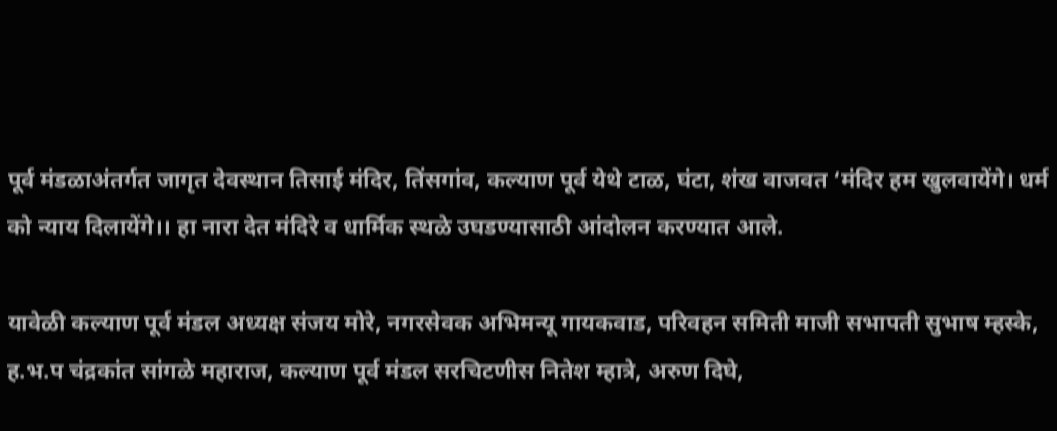पूर्व मंडळाअंतर्गत जागृत देवस्थान तिसाई मंदिर, तिंसगांव, कल्याण पूर्व येथे टाळ, घंटा, शंख वाजवत ‘मंदिर हम खुलवायेंगे। धर्म को न्याय दिलायेंगे।। हा नारा देत मंदिरे व धार्मिक स्थळे उघडण्यासाठी आंदोलन करण्यात आले.

यावेळी कल्याण पूर्व मंडल अध्यक्ष संजय मोरे, नगरसेवक अभिमन्यू गायकवाड, परिवहन समिती माजी सभापती सुभाष म्हस्के, ह.भ.प चंद्रकांत सांगळे महाराज, कल्याण पूर्व मंडल सरचिटणीस नितेश म्हात्रे, अरुण दिघे,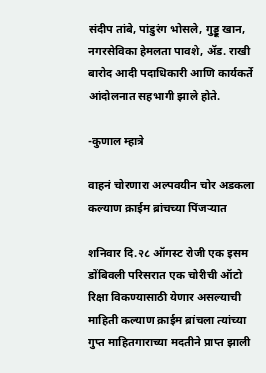संदीप तांबे, पांडुरंग भोसले, गुड्डू खान, नगरसेविका हेमलता पावशे, ॲड. राखी बारोद आदी पदाधिकारी आणि कार्यकर्ते आंदोलनात सहभागी झाले होते.

-कुणाल म्हात्रे

वाहनं चोरणारा अल्पवयीन चोर अडकला कल्याण क्राईम ब्रांचच्या पिंजऱ्यात

शनिवार दि.२८ ऑगस्ट रोजी एक इसम डोंबिवली परिसरात एक चोरीची ऑटो रिक्षा विकण्यासाठी येणार असल्याची माहिती कल्याण क्राईम ब्रांचला त्यांच्या गुप्त माहितगाराच्या मदतीने प्राप्त झाली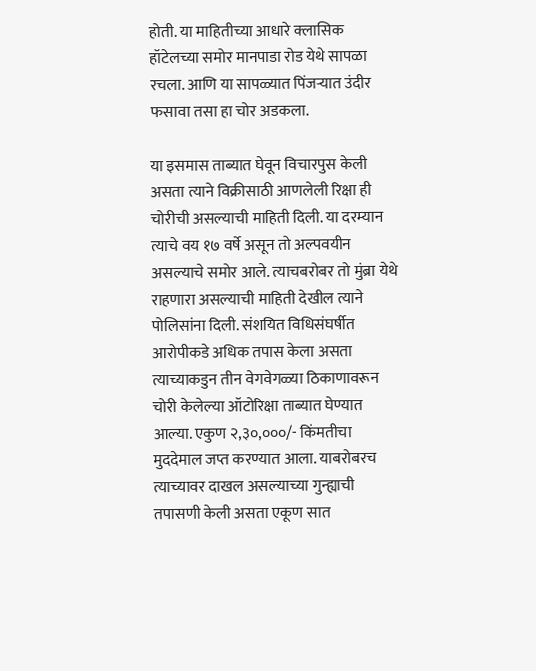होती. या माहितीच्या आधारे क्लासिक हॉटेलच्या समोर मानपाडा रोड येथे सापळा रचला. आणि या सापळ्यात पिंजऱ्यात उंदीर फसावा तसा हा चोर अडकला.

या इसमास ताब्यात घेवून विचारपुस केली असता त्याने विक्रीसाठी आणलेली रिक्षा ही चोरीची असल्याची माहिती दिली. या दरम्यान त्याचे वय १७ वर्षे असून तो अल्पवयीन असल्याचे समोर आले. त्याचबरोबर तो मुंब्रा येथे राहणारा असल्याची माहिती देखील त्याने पोलिसांना दिली. संशयित विधिसंघर्षीत आरोपीकडे अधिक तपास केला असता त्याच्याकडुन तीन वेगवेगळ्या ठिकाणावरून चोरी केलेल्या ऑटोरिक्षा ताब्यात घेण्यात आल्या. एकुण २,३०,०००/- किंमतीचा मुददेमाल जप्त करण्यात आला. याबरोबरच त्याच्यावर दाखल असल्याच्या गुन्ह्याची तपासणी केली असता एकूण सात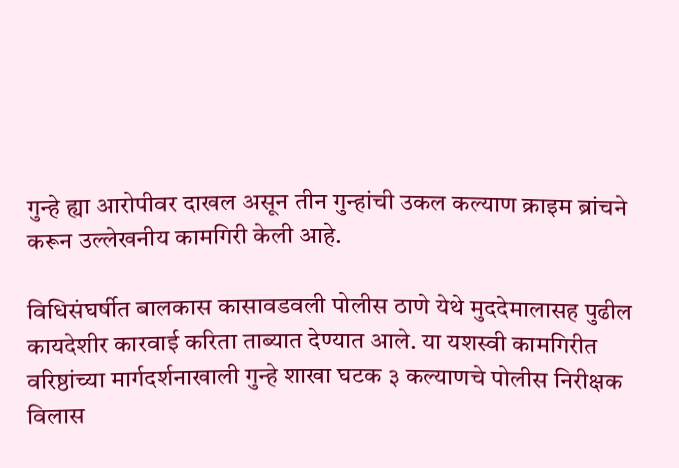गुन्हे ह्या आरोपीवर दाखल असून तीन गुन्हांची उकल कल्याण क्राइम ब्रांचने करून उल्लेखनीय कामगिरी केली आहे.

विधिसंघर्षीत बालकास कासावडवली पोलीस ठाणे येथे मुददेमालासह पुढील कायदेशीर कारवाई करिता ताब्यात देण्यात आले. या यशस्वी कामगिरीत वरिष्ठांच्या मार्गदर्शनाखाली गुन्हे शाखा घटक ३ कल्याणचे पोलीस निरीक्षक विलास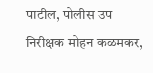पाटील, पोलीस उप निरीक्षक मोहन कळमकर,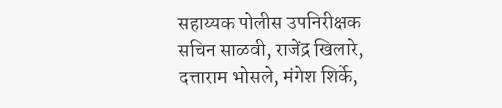सहाय्यक पोलीस उपनिरीक्षक सचिन साळवी, राजेंद्र खिलारे, दत्ताराम भोसले, मंगेश शिर्के,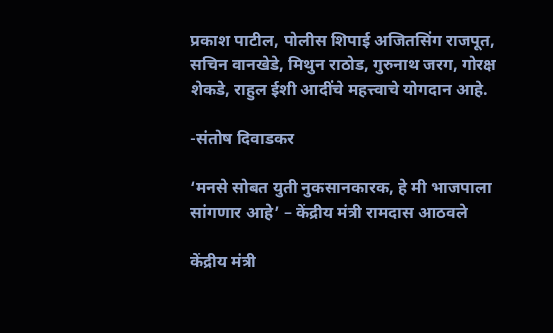प्रकाश पाटील, पोलीस शिपाई अजितसिंग राजपूत, सचिन वानखेडे, मिथुन राठोड, गुरुनाथ जरग, गोरक्ष शेकडे, राहुल ईशी आदींचे महत्त्वाचे योगदान आहे.

-संतोष दिवाडकर

‘मनसे सोबत युती नुकसानकारक, हे मी भाजपाला सांगणार आहे’ – केंद्रीय मंत्री रामदास आठवले

केंद्रीय मंत्री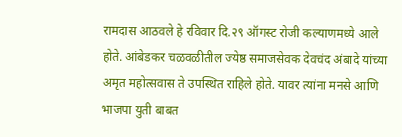रामदास आठवले हे रविवार दि.२९ ऑगस्ट रोजी कल्याणमध्ये आले होते. आंबेडकर चळवळीतील ज्येष्ठ समाजसेवक देवचंद अंबादे यांच्या अमृत महोत्सवास ते उपस्थित राहिले होते. यावर त्यांना मनसे आणि भाजपा युती बाबत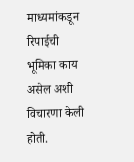माध्यमांकडून रिपाईची भूमिका काय असेल अशी विचारणा केली होती.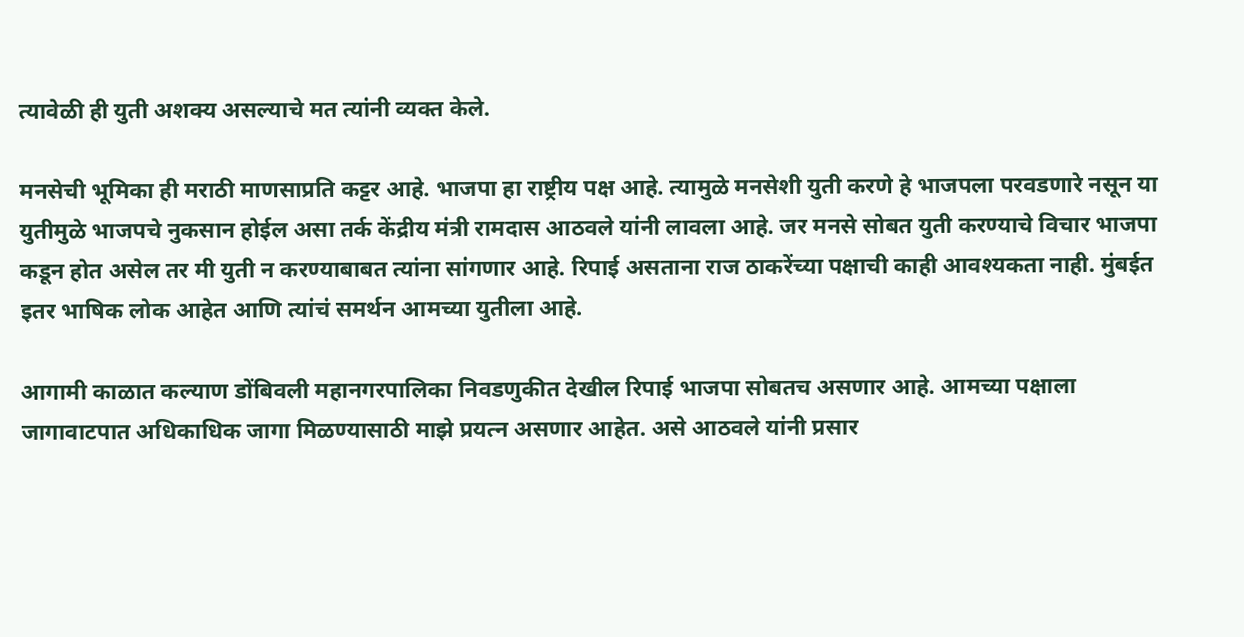त्यावेळी ही युती अशक्य असल्याचे मत त्यांनी व्यक्त केले.

मनसेची भूमिका ही मराठी माणसाप्रति कट्टर आहे. भाजपा हा राष्ट्रीय पक्ष आहे. त्यामुळे मनसेशी युती करणे हे भाजपला परवडणारे नसून या युतीमुळे भाजपचे नुकसान होईल असा तर्क केंद्रीय मंत्री रामदास आठवले यांनी लावला आहे. जर मनसे सोबत युती करण्याचे विचार भाजपा कडून होत असेल तर मी युती न करण्याबाबत त्यांना सांगणार आहे. रिपाई असताना राज ठाकरेंच्या पक्षाची काही आवश्यकता नाही. मुंबईत इतर भाषिक लोक आहेत आणि त्यांचं समर्थन आमच्या युतीला आहे.

आगामी काळात कल्याण डोंबिवली महानगरपालिका निवडणुकीत देखील रिपाई भाजपा सोबतच असणार आहे. आमच्या पक्षाला जागावाटपात अधिकाधिक जागा मिळण्यासाठी माझे प्रयत्न असणार आहेत. असे आठवले यांनी प्रसार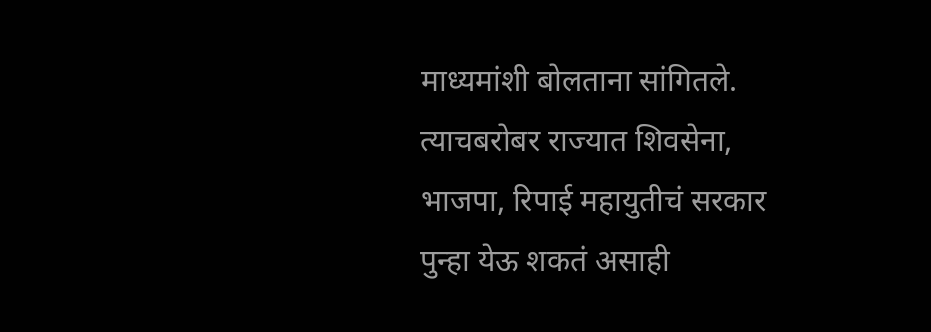माध्यमांशी बोलताना सांगितले. त्याचबरोबर राज्यात शिवसेना, भाजपा, रिपाई महायुतीचं सरकार पुन्हा येऊ शकतं असाही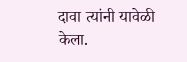दावा त्यांनी यावेळी केला.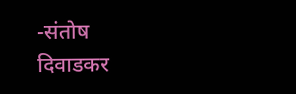-संतोष दिवाडकर